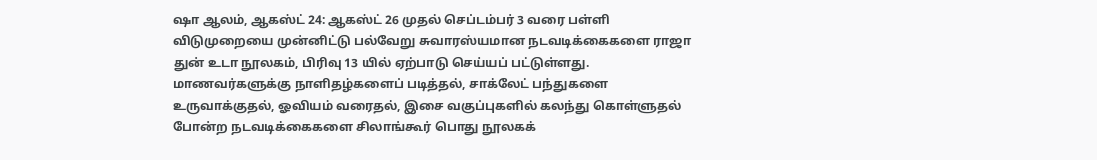ஷா ஆலம், ஆகஸ்ட் 24: ஆகஸ்ட் 26 முதல் செப்டம்பர் 3 வரை பள்ளி விடுமுறையை முன்னிட்டு பல்வேறு சுவாரஸ்யமான நடவடிக்கைகளை ராஜா துன் உடா நூலகம், பிரிவு 13 யில் ஏற்பாடு செய்யப் பட்டுள்ளது.
மாணவர்களுக்கு நாளிதழ்களைப் படித்தல், சாக்லேட் பந்துகளை உருவாக்குதல், ஓவியம் வரைதல், இசை வகுப்புகளில் கலந்து கொள்ளுதல் போன்ற நடவடிக்கைகளை சிலாங்கூர் பொது நூலகக்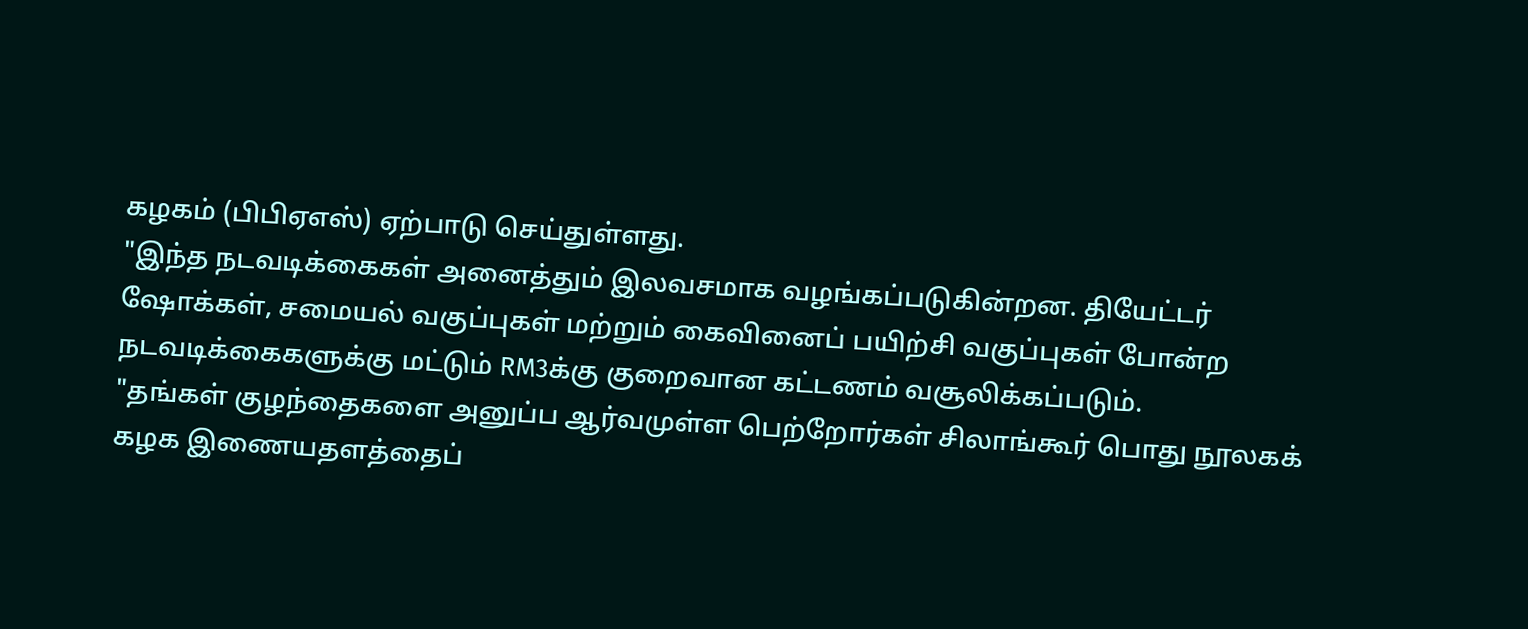கழகம் (பிபிஏஎஸ்) ஏற்பாடு செய்துள்ளது.
"இந்த நடவடிக்கைகள் அனைத்தும் இலவசமாக வழங்கப்படுகின்றன. தியேட்டர் ஷோக்கள், சமையல் வகுப்புகள் மற்றும் கைவினைப் பயிற்சி வகுப்புகள் போன்ற நடவடிக்கைகளுக்கு மட்டும் RM3க்கு குறைவான கட்டணம் வசூலிக்கப்படும்.
"தங்கள் குழந்தைகளை அனுப்ப ஆர்வமுள்ள பெற்றோர்கள் சிலாங்கூர் பொது நூலகக் கழக இணையதளத்தைப்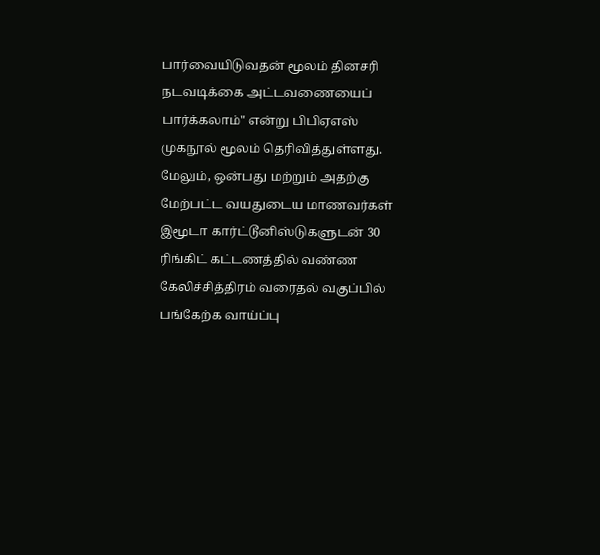பார்வையிடுவதன் மூலம் தினசரி நடவடிக்கை அட்டவணையைப் பார்க்கலாம்" என்று பிபிஏஎஸ் முகநூல் மூலம் தெரிவித்துள்ளது.
மேலும், ஒன்பது மற்றும் அதற்கு மேற்பட்ட வயதுடைய மாணவர்கள் இமூடா கார்ட்டூனிஸ்டுகளுடன் 30 ரிங்கிட் கட்டணத்தில் வண்ண கேலிச்சித்திரம் வரைதல் வகுப்பில் பங்கேற்க வாய்ப்பு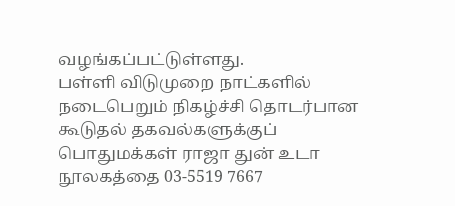வழங்கப்பட்டுள்ளது.
பள்ளி விடுமுறை நாட்களில் நடைபெறும் நிகழ்ச்சி தொடர்பான கூடுதல் தகவல்களுக்குப் பொதுமக்கள் ராஜா துன் உடா நூலகத்தை 03-5519 7667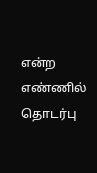என்ற எண்ணில் தொடர்பு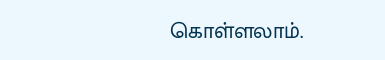கொள்ளலாம்.